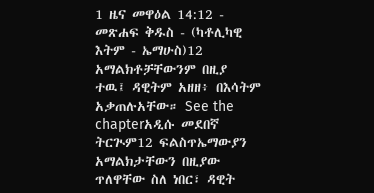1 ዜና መዋዕል 14:12 - መጽሐፍ ቅዱስ - (ካቶሊካዊ እትም - ኤማሁስ)12 አማልክቶቻቸውንም በዚያ ተዉ፤ ዳዊትም አዘዘ፥ በእሳትም አቃጠሉአቸው። See the chapterአዲሱ መደበኛ ትርጒም12 ፍልስጥኤማውያን አማልክታቸውን በዚያው ጥለዋቸው ስለ ነበር፣ ዳዊት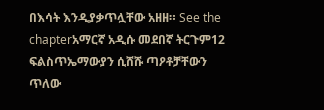በእሳት እንዲያቃጥሏቸው አዘዘ። See the chapterአማርኛ አዲሱ መደበኛ ትርጉም12 ፍልስጥኤማውያን ሲሸሹ ጣዖቶቻቸውን ጥለው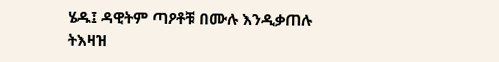ሄዱ፤ ዳዊትም ጣዖቶቹ በሙሉ እንዲቃጠሉ ትእዛዝ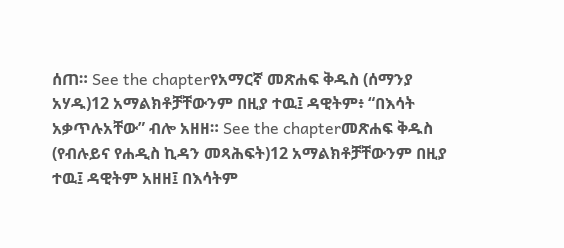ሰጠ። See the chapterየአማርኛ መጽሐፍ ቅዱስ (ሰማንያ አሃዱ)12 አማልክቶቻቸውንም በዚያ ተዉ፤ ዳዊትም፥ “በእሳት አቃጥሉአቸው” ብሎ አዘዘ። See the chapterመጽሐፍ ቅዱስ (የብሉይና የሐዲስ ኪዳን መጻሕፍት)12 አማልክቶቻቸውንም በዚያ ተዉ፤ ዳዊትም አዘዘ፤ በእሳትም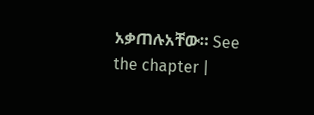አቃጠሉአቸው። See the chapter |